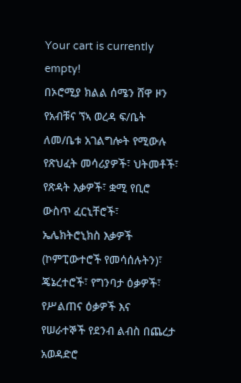Your cart is currently empty!
በኦሮሚያ ክልል ሰሜን ሸዋ ዞን የአብቹና ኘኣ ወረዳ ፍ/ቤት ለመ/ቤቱ አገልግሎት የሚውሉ የጽህፈት መሳሪያዎች፣ ህትመቶች፣ የጽዳት እቃዎች፣ ቋሚ የቢሮ ውስጥ ፈርኒቸሮች፣ ኤሌክትሮኒክስ እቃዎች (ኮምፒውተሮች የመሳሰሉትን)፣ ጄኔረተሮች፣ የግንባታ ዕቃዎች፣ የሥልጠና ዕቃዎች እና የሠራተኞች የደንብ ልብስ በጨረታ አወዳድሮ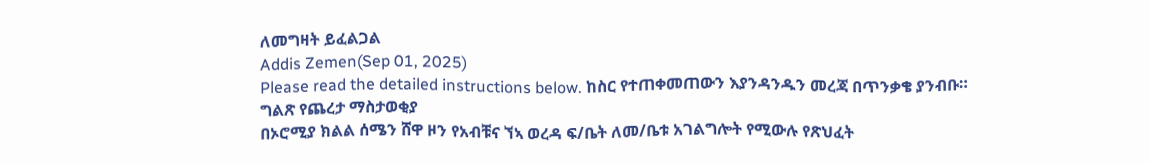ለመግዛት ይፈልጋል
Addis Zemen(Sep 01, 2025)
Please read the detailed instructions below. ከስር የተጠቀመጠውን እያንዳንዱን መረጃ በጥንቃቄ ያንብቡ።
ግልጽ የጨረታ ማስታወቂያ
በኦሮሚያ ክልል ሰሜን ሸዋ ዞን የአብቹና ኘኣ ወረዳ ፍ/ቤት ለመ/ቤቱ አገልግሎት የሚውሉ የጽህፈት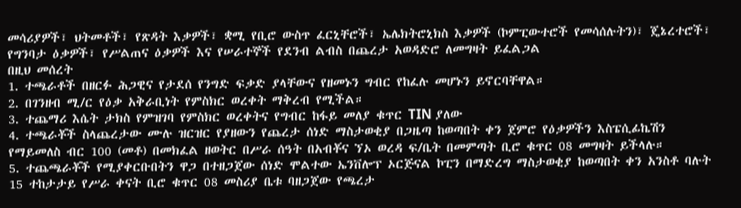መሳሪያዎች፣ ህትመቶች፣ የጽዳት እቃዎች፣ ቋሚ የቢሮ ውስጥ ፈርኒቸሮች፣ ኤሌክትሮኒክስ እቃዎች (ኮምፒውተሮች የመሳሰሉትን)፣ ጄኔረተሮች፣ የግንባታ ዕቃዎች፣ የሥልጠና ዕቃዎች እና የሠራተኞች የደንብ ልብስ በጨረታ አወዳድሮ ለመግዛት ይፈልጋል
በዚህ መሰረት
1. ተጫራቶች በዘርፉ ሕጋዊና የታደሰ የንግድ ፍቃድ ያላቸውና የዘመኑን ግብር የከፈሉ መሆኑን ይኖርባቸዋል።
2. በገንዘብ ሚ/ር የዕቃ አቅራቢነት የምስክር ወረቀት ማቅረብ የሚችል።
3. ተጨማሪ እሴት ታክስ የምዝገባ የምስክር ወረቀትና የግብር ከፋይ መለያ ቁጥር TIN ያለው
4. ተጫራቾች ስላጨረታው ሙሉ ዝርዝር የያዘውን የጨረታ ሰነድ ማስታወቂያ በጋዜጣ ከወጣበት ቀን ጀምሮ የዕቃዎችን እስፔሲፊኬሽን የማይመለስ ብር 100 (መቶ) በመክፈል ዘወትር በሥራ ሰዓት በአብቾና ኘኦ ወረዳ ፍ/ቤት በመምጣት ቢሮ ቁጥር 08 መግዛት ይችላሉ።
5. ተጨጫራቾች የሚያቀርቡበትን ዋጋ በተዘጋጀው ሰነድ ሞልተው ኤንቨሎፕ ኦርጅናል ኮፒን በማድረግ ማስታወቂያ ከወጣበት ቀን አንስቶ ባሉት 15 ተከታታይ የሥራ ቀናት ቢሮ ቁጥር 08 መስሪያ ቤቱ ባዘጋጀው የጫረታ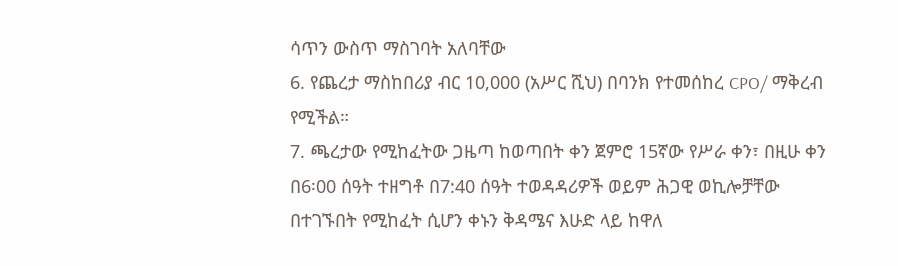ሳጥን ውስጥ ማስገባት አለባቸው
6. የጨረታ ማስከበሪያ ብር 10,000 (አሥር ሺህ) በባንክ የተመሰከረ CPO/ ማቅረብ የሚችል።
7. ጫረታው የሚከፈትው ጋዜጣ ከወጣበት ቀን ጀምሮ 15ኛው የሥራ ቀን፣ በዚሁ ቀን በ6፡00 ሰዓት ተዘግቶ በ7:40 ሰዓት ተወዳዳሪዎች ወይም ሕጋዊ ወኪሎቻቸው በተገኙበት የሚከፈት ሲሆን ቀኑን ቅዳሜና እሁድ ላይ ከዋለ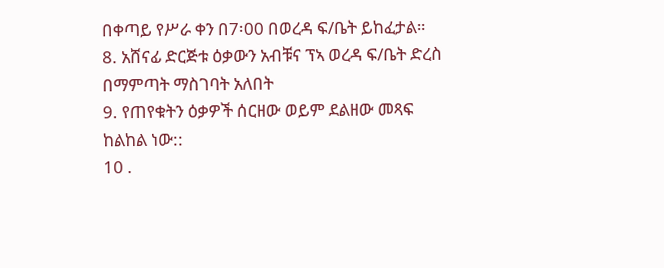በቀጣይ የሥራ ቀን በ7፡00 በወረዳ ፍ/ቤት ይከፈታል።
8. አሸናፊ ድርጅቱ ዕቃውን አብቹና ፕኣ ወረዳ ፍ/ቤት ድረስ በማምጣት ማስገባት አለበት
9. የጠየቁትን ዕቃዎች ሰርዘው ወይም ደልዘው መጻፍ ከልከል ነው::
10 .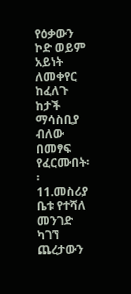የዕቃውን ኮድ ወይም አይነት ለመቀየር ከፈለጉ ከታች ማሳስቢያ ብለው በመፃፍ የፈርሙበት፡፡
11.መስሪያ ቤቱ የተሻለ መንገድ ካገኘ ጨረታውን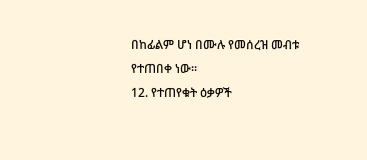በከፊልም ሆነ በሙሉ የመሰረዝ መብቱ የተጠበቀ ነው፡፡
12. የተጠየቁት ዕቃዎች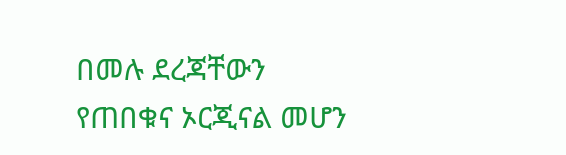በመሉ ደረጃቸውን የጠበቁና ኦርጂናል መሆን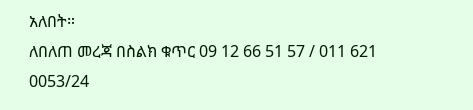አለበት።
ለበለጠ መረጃ በስልክ ቁጥር 09 12 66 51 57 / 011 621 0053/24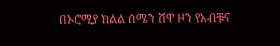በኦሮሚያ ክልል ሰሜን ሸዋ ዞን የአብቹና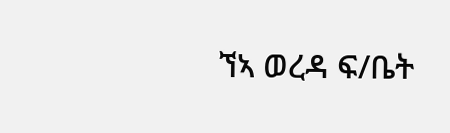ኘኣ ወረዳ ፍ/ቤት